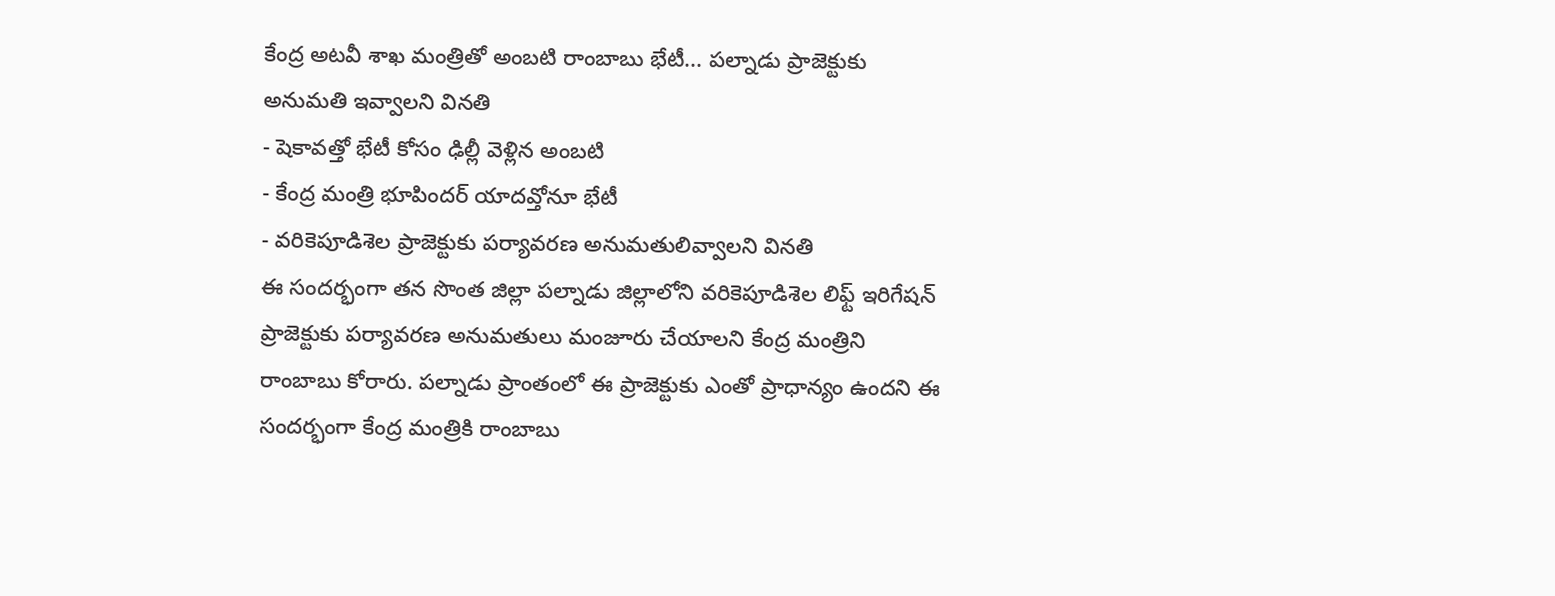కేంద్ర అటవీ శాఖ మంత్రితో అంబటి రాంబాబు భేటీ... పల్నాడు ప్రాజెక్టుకు అనుమతి ఇవ్వాలని వినతి
- షెకావత్తో భేటీ కోసం ఢిల్లీ వెళ్లిన అంబటి
- కేంద్ర మంత్రి భూపిందర్ యాదవ్తోనూ భేటీ
- వరికెపూడిశెల ప్రాజెక్టుకు పర్యావరణ అనుమతులివ్వాలని వినతి
ఈ సందర్భంగా తన సొంత జిల్లా పల్నాడు జిల్లాలోని వరికెపూడిశెల లిఫ్ట్ ఇరిగేషన్ ప్రాజెక్టుకు పర్యావరణ అనుమతులు మంజూరు చేయాలని కేంద్ర మంత్రిని రాంబాబు కోరారు. పల్నాడు ప్రాంతంలో ఈ ప్రాజెక్టుకు ఎంతో ప్రాధాన్యం ఉందని ఈ సందర్భంగా కేంద్ర మంత్రికి రాంబాబు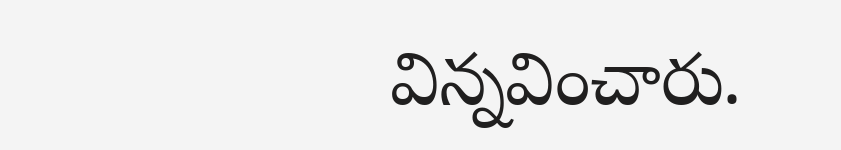విన్నవించారు.